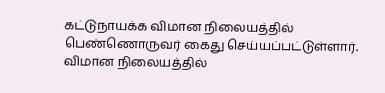கட்டுநாயக்க விமான நிலையத்தில் பெண்ணொருவர் கைது செய்யப்பட்டுள்ளார். விமான நிலையத்தில்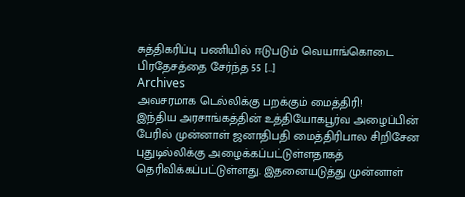சுத்திகரிப்பு பணியில் ஈடுபடும் வெயாங்கொடை பிரதேசத்தை சேர்ந்த 55 […]
Archives
அவசரமாக டெல்லிக்கு பறக்கும் மைத்திரி!
இந்திய அரசாங்கத்தின் உத்தியோகபூர்வ அழைப்பின் பேரில் முன்னாள் ஜனாதிபதி மைத்திரிபால சிறிசேன புதுடில்லிக்கு அழைக்கப்பட்டுள்ளதாகத் தெரிவிக்கப்பட்டுள்ளது. இதனையடுத்து முன்னாள்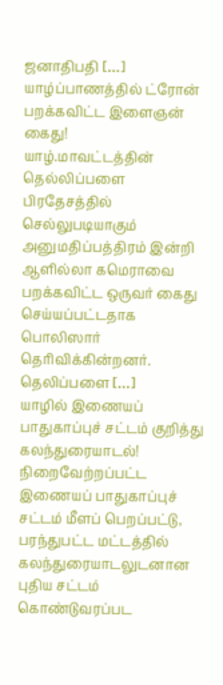ஜனாதிபதி […]
யாழ்ப்பாணத்தில் ட்ரோன் பறக்கவிட்ட இளைஞன் கைது!
யாழ்.மாவட்டத்தின் தெல்லிப்பளை பிரதேசத்தில் செல்லுபடியாகும் அனுமதிப்பத்திரம் இன்றி ஆளில்லா கமெராவை பறக்கவிட்ட ஒருவர் கைது செய்யப்பட்டதாக பொலிஸார் தெரிவிக்கின்றனர். தெலிப்பளை […]
யாழில் இணையப் பாதுகாப்புச் சட்டம் குறித்து கலந்துரையாடல்!
நிறைவேற்றப்பட்ட இணையப் பாதுகாப்புச் சட்டம் மீளப் பெறப்பட்டு, பரந்துபட்ட மட்டத்தில் கலந்துரையாடலுடனான புதிய சட்டம் கொண்டுவரப்பட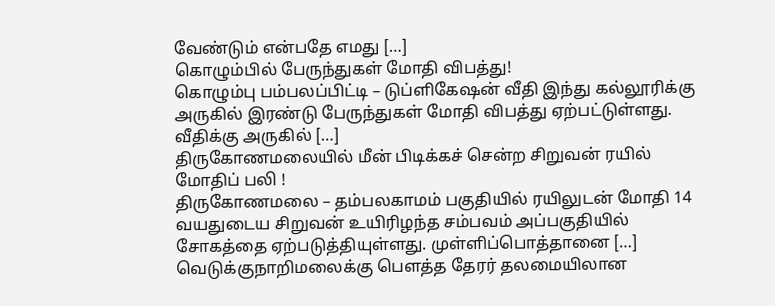வேண்டும் என்பதே எமது […]
கொழும்பில் பேருந்துகள் மோதி விபத்து!
கொழும்பு பம்பலப்பிட்டி – டுப்ளிகேஷன் வீதி இந்து கல்லூரிக்கு அருகில் இரண்டு பேருந்துகள் மோதி விபத்து ஏற்பட்டுள்ளது. வீதிக்கு அருகில் […]
திருகோணமலையில் மீன் பிடிக்கச் சென்ற சிறுவன் ரயில் மோதிப் பலி !
திருகோணமலை – தம்பலகாமம் பகுதியில் ரயிலுடன் மோதி 14 வயதுடைய சிறுவன் உயிரிழந்த சம்பவம் அப்பகுதியில் சோகத்தை ஏற்படுத்தியுள்ளது. முள்ளிப்பொத்தானை […]
வெடுக்குநாறிமலைக்கு பௌத்த தேரர் தலமையிலான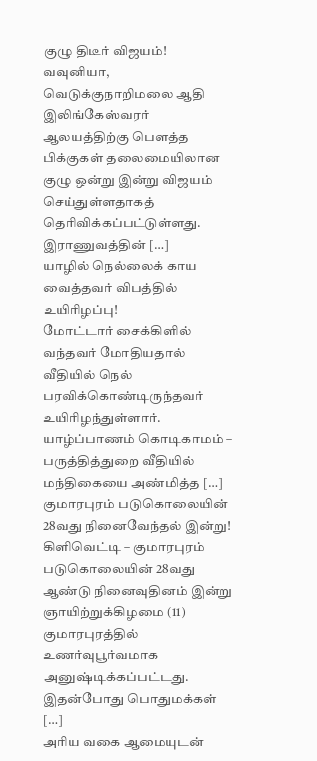குழு திடீர் விஜயம்!
வவுனியா, வெடுக்குநாறிமலை ஆதி இலிங்கேஸ்வரர் ஆலயத்திற்கு பௌத்த பிக்குகள் தலைமையிலான குழு ஒன்று இன்று விஜயம் செய்துள்ளதாகத் தெரிவிக்கப்பட்டுள்ளது. இராணுவத்தின் […]
யாழில் நெல்லைக் காய வைத்தவர் விபத்தில் உயிரிழப்பு!
மோட்டார் சைக்கிளில் வந்தவர் மோதியதால் வீதியில் நெல் பரவிக்கொண்டிருந்தவர் உயிரிழந்துள்ளார். யாழ்ப்பாணம் கொடிகாமம் – பருத்தித்துறை வீதியில் மந்திகையை அண்மித்த […]
குமாரபுரம் படுகொலையின் 28வது நினைவேந்தல் இன்று!
கிளிவெட்டி – குமாரபுரம் படுகொலையின் 28வது ஆண்டு நினைவுதினம் இன்று ஞாயிற்றுக்கிழமை (11) குமாரபுரத்தில் உணர்வுபூர்வமாக அனுஷ்டிக்கப்பட்டது. இதன்போது பொதுமக்கள் […]
அரிய வகை ஆமையுடன்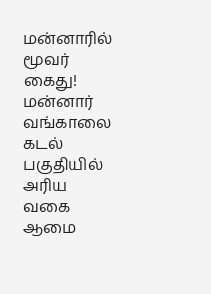மன்னாரில் மூவர் கைது!
மன்னார் வங்காலை கடல் பகுதியில் அரிய வகை ஆமை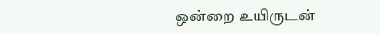ஒன்றை உயிருடன்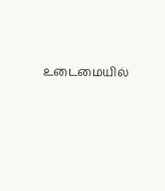உடைமையில்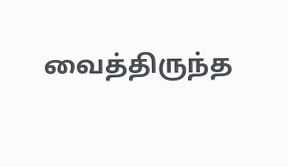வைத்திருந்த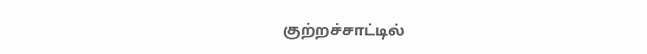குற்றச்சாட்டில்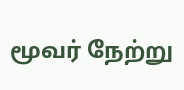மூவர் நேற்று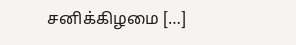சனிக்கிழமை […]